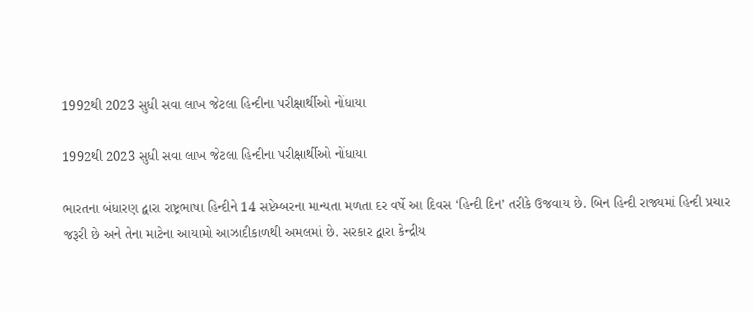1992થી 2023 સુધી સવા લાખ જેટલા હિન્દીના પરીક્ષાર્થીઓ નોંધાયા

1992થી 2023 સુધી સવા લાખ જેટલા હિન્દીના પરીક્ષાર્થીઓ નોંધાયા

ભારતના બંધારણ દ્વારા રાષ્ટ્રભાષા હિન્દીને 14 સપ્ટેમ્બરના માન્યતા મળતા દર વર્ષે આ દિવસ ‘હિન્દી દિન’ તરીકે ઉજવાય છે. બિન હિન્દી રાજ્યમાં હિન્દી પ્રચાર જરૂરી છે અને તેના માટેના આયામો આઝાદીકાળથી અમલમાં છે. સરકાર દ્વારા કેન્દ્રીય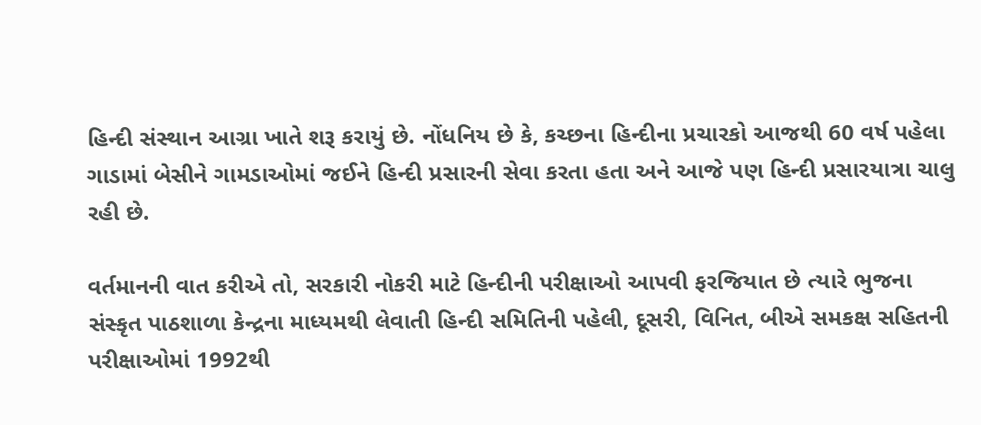હિન્દી સંસ્થાન આગ્રા ખાતે શરૂ કરાયું છે. નોંધનિય છે કે, કચ્છના હિન્દીના પ્રચારકો આજથી 60 વર્ષ પહેલા ગાડામાં બેસીને ગામડાઓમાં જઈને હિન્દી પ્રસારની સેવા કરતા હતા અને આજે પણ હિન્દી પ્રસારયાત્રા ચાલુ રહી છે.

વર્તમાનની વાત કરીએ તો, સરકારી નોકરી માટે હિન્દીની પરીક્ષાઓ આપવી ફરજિયાત છે ત્યારે ભુજના સંસ્કૃત પાઠશાળા કેન્દ્રના માધ્યમથી લેવાતી હિન્દી સમિતિની પહેલી, દૂસરી, વિનિત, બીએ સમકક્ષ સહિતની પરીક્ષાઓમાં 1992થી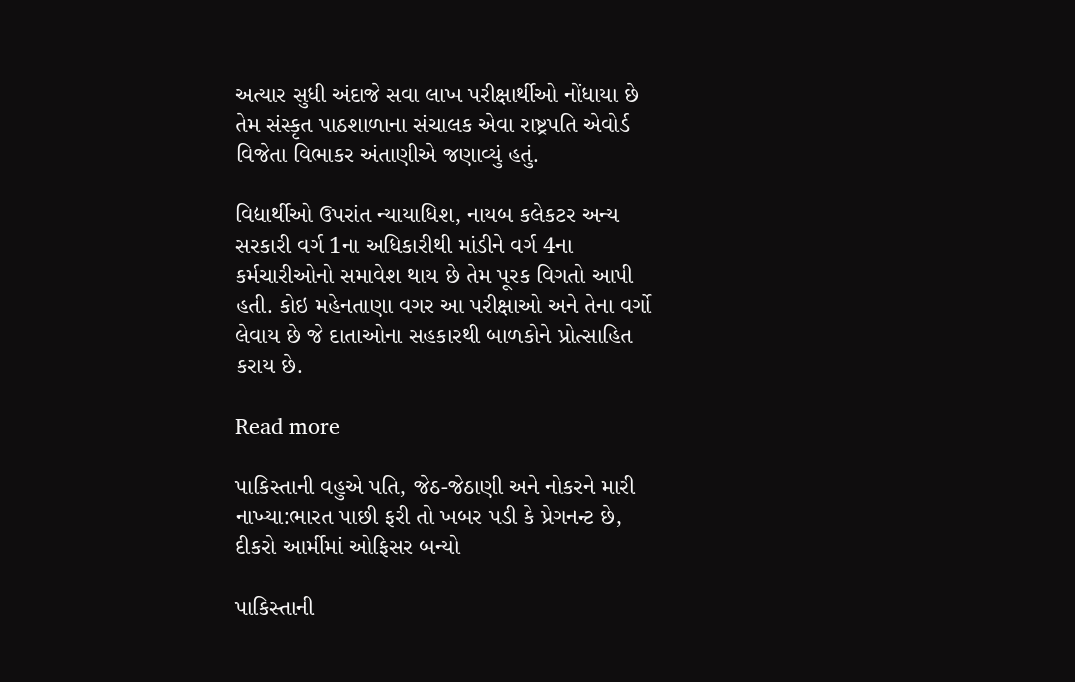અત્યાર સુધી અંદાજે સવા લાખ પરીક્ષાર્થીઓ નોંધાયા છે તેમ સંસ્કૃત પાઠશાળાના સંચાલક એવા રાષ્ટ્રપતિ એવોર્ડ વિજેતા વિભાકર અંતાણીએ જણાવ્યું હતું.

વિદ્યાર્થીઓ ઉપરાંત ન્યાયાધિશ, નાયબ કલેકટર અન્ય સરકારી વર્ગ 1ના અધિકારીથી માંડીને વર્ગ 4ના કર્મચારીઓનો સમાવેશ થાય છે તેમ પૂરક વિગતો આપી હતી. કોઇ મહેનતાણા વગર આ પરીક્ષાઓ અને તેના વર્ગો લેવાય છે જે દાતાઓના સહકારથી બાળકોને પ્રોત્સાહિત કરાય છે.

Read more

પાકિસ્તાની વહુએ પતિ, જેઠ-જેઠાણી અને નોકરને મારી નાખ્યા:ભારત પાછી ફરી તો ખબર પડી કે પ્રેગનન્ટ છે, દીકરો આર્મીમાં ઓફિસર બન્યો

પાકિસ્તાની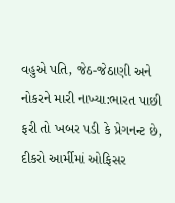વહુએ પતિ, જેઠ-જેઠાણી અને નોકરને મારી નાખ્યા:ભારત પાછી ફરી તો ખબર પડી કે પ્રેગનન્ટ છે, દીકરો આર્મીમાં ઓફિસર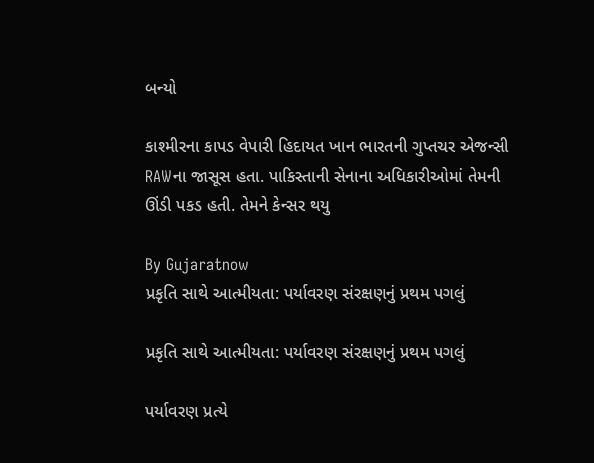બન્યો

કાશ્મીરના કાપડ વેપારી હિદાયત ખાન ભારતની ગુપ્તચર એજન્સી RAWના જાસૂસ હતા. પાકિસ્તાની સેનાના અધિકારીઓમાં તેમની ઊંડી પકડ હતી. તેમને કેન્સર થયુ

By Gujaratnow
પ્રકૃતિ સાથે આત્મીયતા: પર્યાવરણ સંરક્ષણનું પ્રથમ પગલું

પ્રકૃતિ સાથે આત્મીયતા: પર્યાવરણ સંરક્ષણનું પ્રથમ પગલું

પર્યાવરણ પ્રત્યે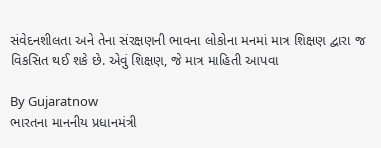સંવેદનશીલતા અને તેના સંરક્ષણની ભાવના લોકોના મનમાં માત્ર શિક્ષણ દ્વારા જ વિકસિત થઈ શકે છે. એવું શિક્ષણ, જે માત્ર માહિતી આપવા

By Gujaratnow
ભારતના માનનીય પ્રધાનમંત્રી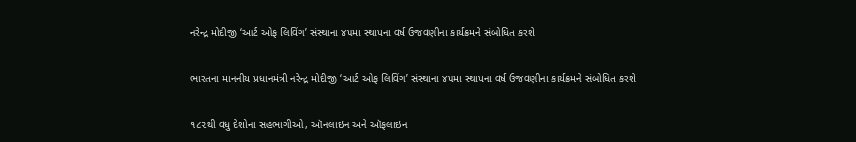નરેન્દ્ર મોદીજી ‘આર્ટ ઓફ લિવિંગ’ સંસ્થાના ૪૫મા સ્થાપના વર્ષ ઉજવણીના કાર્યક્રમને સંબોધિત કરશે

ભારતના માનનીય પ્રધાનમંત્રી નરેન્દ્ર મોદીજી ‘આર્ટ ઓફ લિવિંગ’ સંસ્થાના ૪૫મા સ્થાપના વર્ષ ઉજવણીના કાર્યક્રમને સંબોધિત કરશે

૧૮૨થી વધુ દેશોના સહભાગીઓ, ઑનલાઇન અને ઑફલાઇન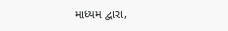માધ્યમ દ્વારા,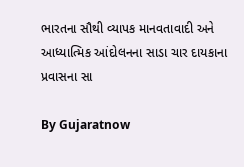ભારતના સૌથી વ્યાપક માનવતાવાદી અને આધ્યાત્મિક આંદોલનના સાડા ચાર દાયકાના પ્રવાસના સા

By Gujaratnow